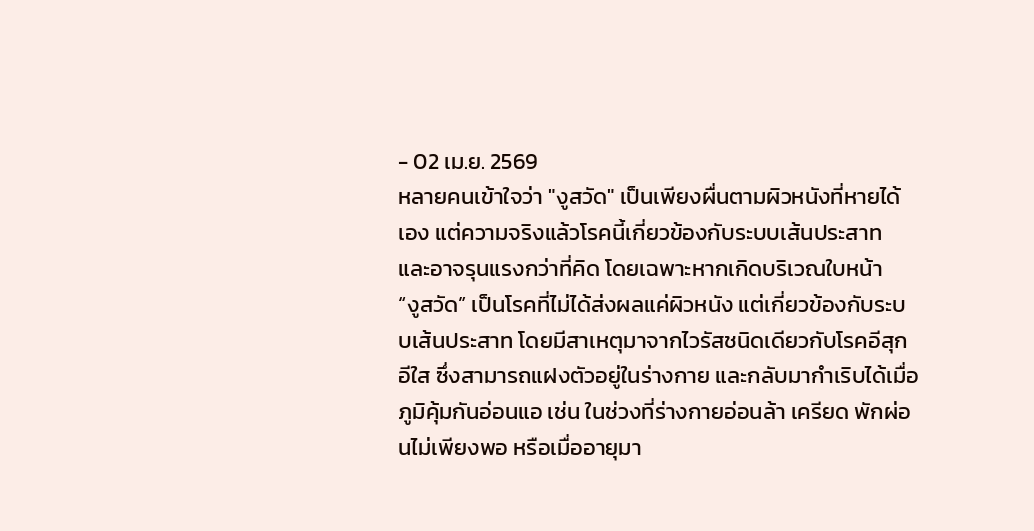- 02 เม.ย. 2569
หลายคนเข้าใจว่า "งูสวัด" เป็นเพียงผื่นตามผิวหนังที่หายได้เอง แต่ความจริงแล้วโรคนี้เกี่ยวข้องกับระบบเส้นประสาท และอาจรุนแรงกว่าที่คิด โดยเฉพาะหากเกิดบริเวณใบหน้า
“งูสวัด” เป็นโรคที่ไม่ได้ส่งผลแค่ผิวหนัง แต่เกี่ยวข้องกับระบบเส้นประสาท โดยมีสาเหตุมาจากไวรัสชนิดเดียวกับโรคอีสุกอีใส ซึ่งสามารถแฝงตัวอยู่ในร่างกาย และกลับมากำเริบได้เมื่อภูมิคุ้มกันอ่อนแอ เช่น ในช่วงที่ร่างกายอ่อนล้า เครียด พักผ่อนไม่เพียงพอ หรือเมื่ออายุมา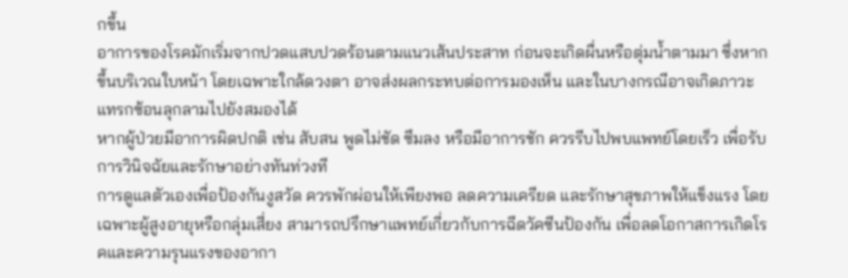กขึ้น
อาการของโรคมักเริ่มจากปวดแสบปวดร้อนตามแนวเส้นประสาท ก่อนจะเกิดผื่นหรือตุ่มน้ำตามมา ซึ่งหากขึ้นบริเวณใบหน้า โดยเฉพาะใกล้ดวงตา อาจส่งผลกระทบต่อการมองเห็น และในบางกรณีอาจเกิดภาวะแทรกซ้อนลุกลามไปยังสมองได้
หากผู้ป่วยมีอาการผิดปกติ เช่น สับสน พูดไม่ชัด ซึมลง หรือมีอาการชัก ควรรีบไปพบแพทย์โดยเร็ว เพื่อรับการวินิจฉัยและรักษาอย่างทันท่วงที
การดูแลตัวเองเพื่อป้องกันงูสวัด ควรพักผ่อนให้เพียงพอ ลดความเครียด และรักษาสุขภาพให้แข็งแรง โดยเฉพาะผู้สูงอายุหรือกลุ่มเสี่ยง สามารถปรึกษาแพทย์เกี่ยวกับการฉีดวัคซีนป้องกัน เพื่อลดโอกาสการเกิดโรคและความรุนแรงของอากา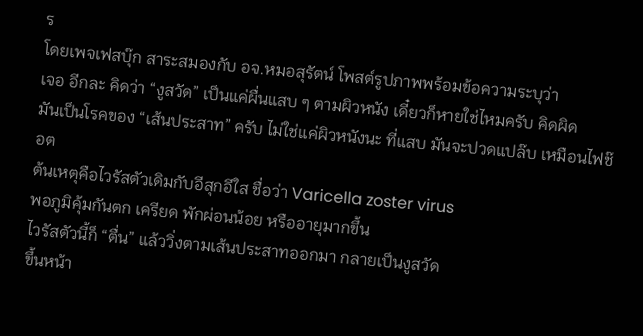ร
โดยเพจเฟสบุ๊ก สาระสมองกับ อจ.หมอสุรัตน์ โพสต์รูปภาพพร้อมข้อความระบุว่า
เจอ อีกละ คิดว่า “งูสวัด” เป็นแค่ผื่นแสบ ๆ ตามผิวหนัง เดี๋ยวก็หายใช่ไหมครับ คิดผิด
มันเป็นโรคของ “เส้นประสาท” ครับ ไม่ใช่แค่ผิวหนังนะ ที่แสบ มันจะปวดแปล๊บ เหมือนไฟช๊อต
ต้นเหตุคือไวรัสตัวเดิมกับอีสุกอีใส ชื่อว่า Varicella zoster virus
พอภูมิคุ้มกันตก เครียด พักผ่อนน้อย หรืออายุมากขึ้น
ไวรัสตัวนี้ก็ “ตื่น” แล้ววิ่งตามเส้นประสาทออกมา กลายเป็นงูสวัด
ขึ้นหน้า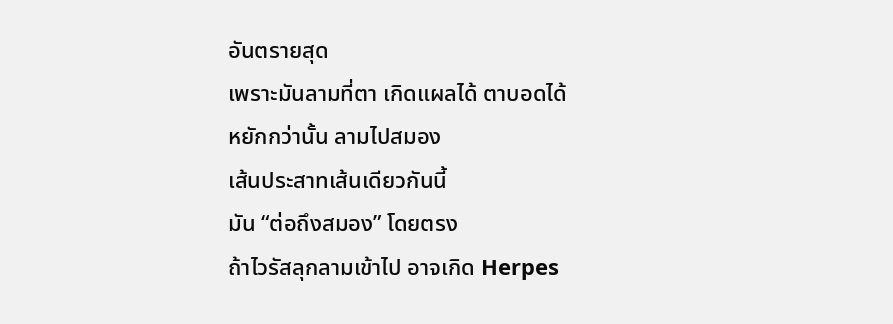อันตรายสุด
เพราะมันลามที่ตา เกิดแผลได้ ตาบอดได้
หยักกว่านั้น ลามไปสมอง
เส้นประสาทเส้นเดียวกันนี้
มัน “ต่อถึงสมอง” โดยตรง
ถ้าไวรัสลุกลามเข้าไป อาจเกิด Herpes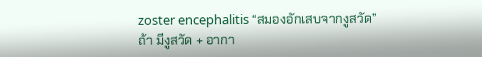zoster encephalitis “สมองอักเสบจากงูสวัด”
ถ้า มีงูสวัด + อากา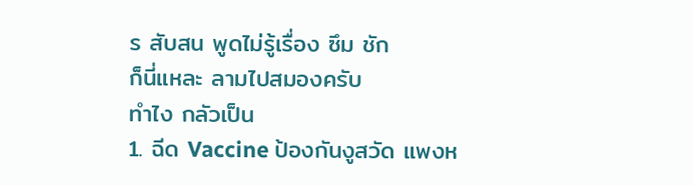ร สับสน พูดไม่รู้เรื่อง ซึม ชัก
ก็นี่แหละ ลามไปสมองครับ
ทำไง กลัวเป็น
1. ฉีด Vaccine ป้องกันงูสวัด แพงห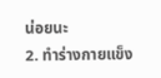น่อยนะ
2. ทำร่างกายแข็ง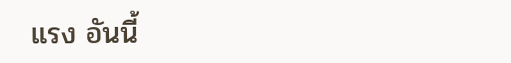แรง อันนี้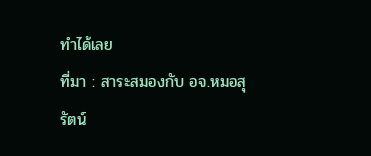ทำได้เลย
ที่มา : สาระสมองกับ อจ.หมอสุรัตน์